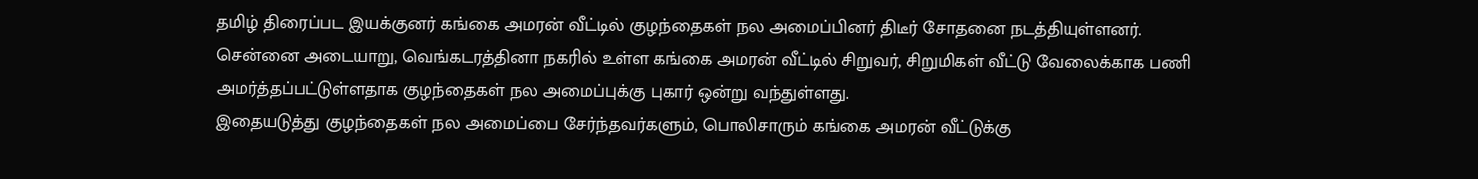தமிழ் திரைப்பட இயக்குனர் கங்கை அமரன் வீட்டில் குழந்தைகள் நல அமைப்பினர் திடீர் சோதனை நடத்தியுள்ளனர்.
சென்னை அடையாறு, வெங்கடரத்தினா நகரில் உள்ள கங்கை அமரன் வீட்டில் சிறுவர், சிறுமிகள் வீட்டு வேலைக்காக பணி அமர்த்தப்பட்டுள்ளதாக குழந்தைகள் நல அமைப்புக்கு புகார் ஒன்று வந்துள்ளது.
இதையடுத்து குழந்தைகள் நல அமைப்பை சேர்ந்தவர்களும், பொலிசாரும் கங்கை அமரன் வீட்டுக்கு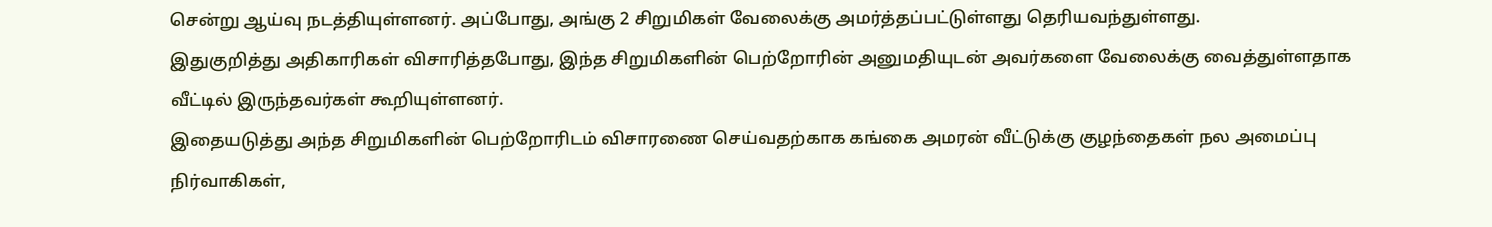சென்று ஆய்வு நடத்தியுள்ளனர். அப்போது, அங்கு 2 சிறுமிகள் வேலைக்கு அமர்த்தப்பட்டுள்ளது தெரியவந்துள்ளது.
இதுகுறித்து அதிகாரிகள் விசாரித்தபோது, இந்த சிறுமிகளின் பெற்றோரின் அனுமதியுடன் அவர்களை வேலைக்கு வைத்துள்ளதாக வீட்டில் இருந்தவர்கள் கூறியுள்ளனர்.
இதையடுத்து அந்த சிறுமிகளின் பெற்றோரிடம் விசாரணை செய்வதற்காக கங்கை அமரன் வீட்டுக்கு குழந்தைகள் நல அமைப்பு நிர்வாகிகள்,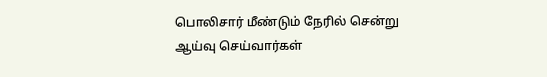பொலிசார் மீண்டும் நேரில் சென்று ஆய்வு செய்வார்கள்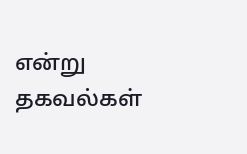என்று தகவல்கள்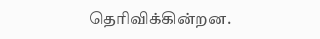தெரிவிக்கின்றன.